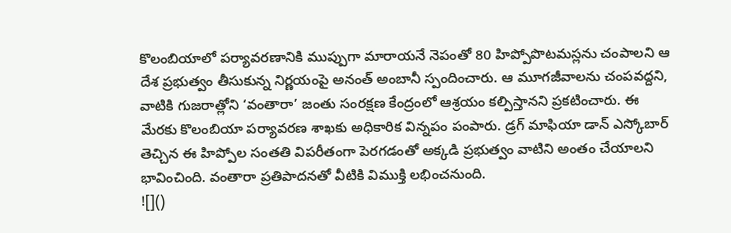కొలంబియాలో పర్యావరణానికి ముప్పుగా మారాయనే నెపంతో 80 హిప్పోపొటమస్లను చంపాలని ఆ దేశ ప్రభుత్వం తీసుకున్న నిర్ణయంపై అనంత్ అంబానీ స్పందించారు. ఆ మూగజీవాలను చంపవద్దని, వాటికి గుజరాత్లోని ‘వంతారా’ జంతు సంరక్షణ కేంద్రంలో ఆశ్రయం కల్పిస్తానని ప్రకటించారు. ఈ మేరకు కొలంబియా పర్యావరణ శాఖకు అధికారిక విన్నపం పంపారు. డ్రగ్ మాఫియా డాన్ ఎస్కోబార్ తెచ్చిన ఈ హిప్పోల సంతతి విపరీతంగా పెరగడంతో అక్కడి ప్రభుత్వం వాటిని అంతం చేయాలని భావించింది. వంతారా ప్రతిపాదనతో వీటికి విముక్తి లభించనుంది.
![]()